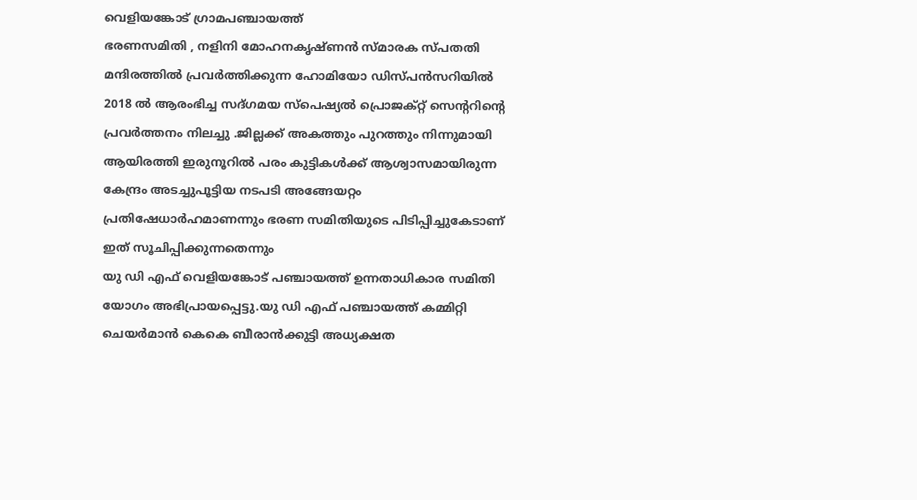വെളിയങ്കോട് ഗ്രാമപഞ്ചായത്ത്
ഭരണസമിതി , നളിനി മോഹനകൃഷ്ണൻ സ്മാരക സ്പതതി മന്ദിരത്തിൽ പ്രവർത്തിക്കുന്ന ഹോമിയോ ഡിസ്പൻസറിയിൽ 2018 ൽ ആരംഭിച്ച സദ്ഗമയ സ്പെഷ്യൽ പ്രൊജക്റ്റ് സെൻ്ററിൻ്റെ പ്രവർത്തനം നിലച്ചു .ജില്ലക്ക് അകത്തും പുറത്തും നിന്നുമായി ആയിരത്തി ഇരുനൂറിൽ പരം കുട്ടികൾക്ക് ആശ്വാസമായിരുന്ന കേന്ദ്രം അടച്ചുപൂട്ടിയ നടപടി അങ്ങേയറ്റം പ്രതിഷേധാർഹമാണന്നും ഭരണ സമിതിയുടെ പിടിപ്പിച്ചുകേടാണ് ഇത് സൂചിപ്പിക്കുന്നതെന്നും
യു ഡി എഫ് വെളിയങ്കോട് പഞ്ചായത്ത് ഉന്നതാധികാര സമിതി യോഗം അഭിപ്രായപ്പെട്ടു.യു ഡി എഫ് പഞ്ചായത്ത് കമ്മിറ്റി ചെയർമാൻ കെകെ ബീരാൻക്കുട്ടി അധ്യക്ഷത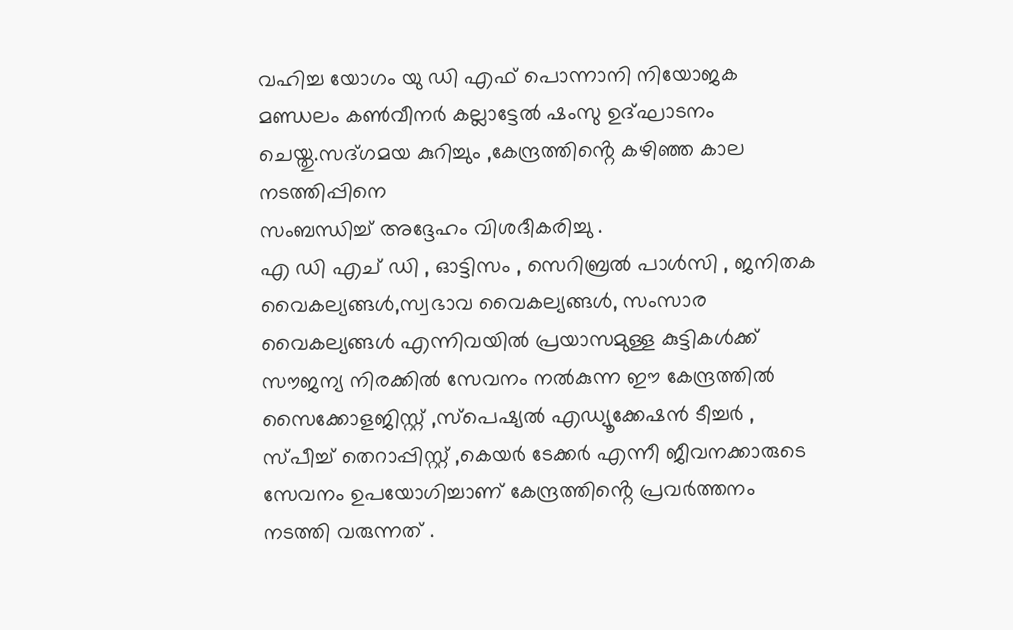വഹിച്ച യോഗം യു ഡി എഫ് പൊന്നാനി നിയോജക മണ്ഡലം കൺവീനർ കല്ലാട്ടേൽ ഷംസു ഉദ്ഘാടനം ചെയ്തു.സദ്ഗമയ കുറിച്ചും ,കേന്ദ്രത്തിൻ്റെ കഴിഞ്ഞ കാല നടത്തിപ്പിനെ
സംബന്ധിച്ച് അദ്ദേഹം വിശദീകരിച്ചു .
എ ഡി എച് ഡി , ഓട്ടിസം , സെറിബ്രൽ പാൾസി , ജനിതക വൈകല്യങ്ങൾ,സ്വഭാവ വൈകല്യങ്ങൾ, സംസാര വൈകല്യങ്ങൾ എന്നിവയിൽ പ്രയാസമുള്ള കുട്ടികൾക്ക് സൗജന്യ നിരക്കിൽ സേവനം നൽകുന്ന ഈ കേന്ദ്രത്തിൽ സൈക്കോളജിസ്റ്റ് ,സ്പെഷ്യൽ എഡ്യൂക്കേഷൻ ടീച്ചർ , സ്പീച്ച് തെറാപ്പിസ്റ്റ് ,കെയർ ടേക്കർ എന്നീ ജീവനക്കാരുടെ സേവനം ഉപയോഗിച്ചാണ് കേന്ദ്രത്തിൻ്റെ പ്രവർത്തനം നടത്തി വരുന്നത് .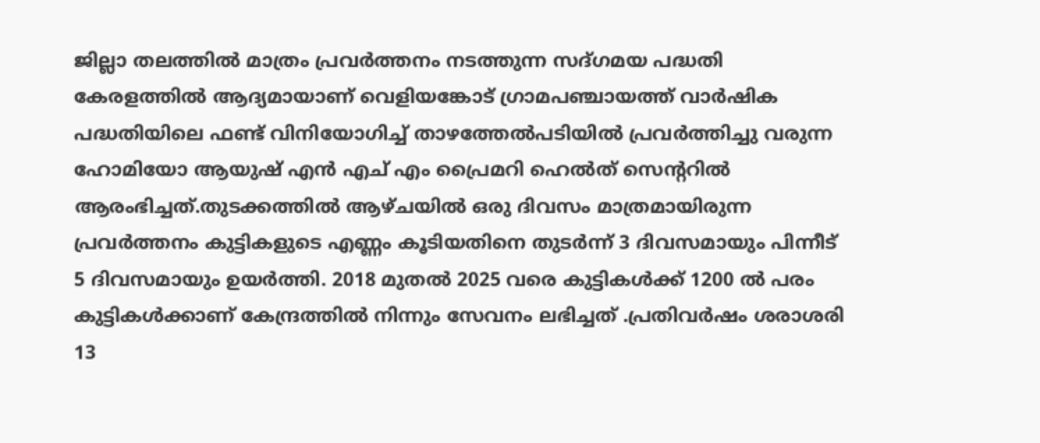ജില്ലാ തലത്തിൽ മാത്രം പ്രവർത്തനം നടത്തുന്ന സദ്ഗമയ പദ്ധതി കേരളത്തിൽ ആദ്യമായാണ് വെളിയങ്കോട് ഗ്രാമപഞ്ചായത്ത് വാർഷിക പദ്ധതിയിലെ ഫണ്ട് വിനിയോഗിച്ച് താഴത്തേൽപടിയിൽ പ്രവർത്തിച്ചു വരുന്ന ഹോമിയോ ആയുഷ് എൻ എച് എം പ്രൈമറി ഹെൽത് സെന്ററിൽ ആരംഭിച്ചത്.തുടക്കത്തിൽ ആഴ്ചയിൽ ഒരു ദിവസം മാത്രമായിരുന്ന പ്രവർത്തനം കുട്ടികളുടെ എണ്ണം കൂടിയതിനെ തുടർന്ന് 3 ദിവസമായും പിന്നീട് 5 ദിവസമായും ഉയർത്തി. 2018 മുതൽ 2025 വരെ കുട്ടികൾക്ക് 1200 ൽ പരം കുട്ടികൾക്കാണ് കേന്ദ്രത്തിൽ നിന്നും സേവനം ലഭിച്ചത് .പ്രതിവർഷം ശരാശരി 13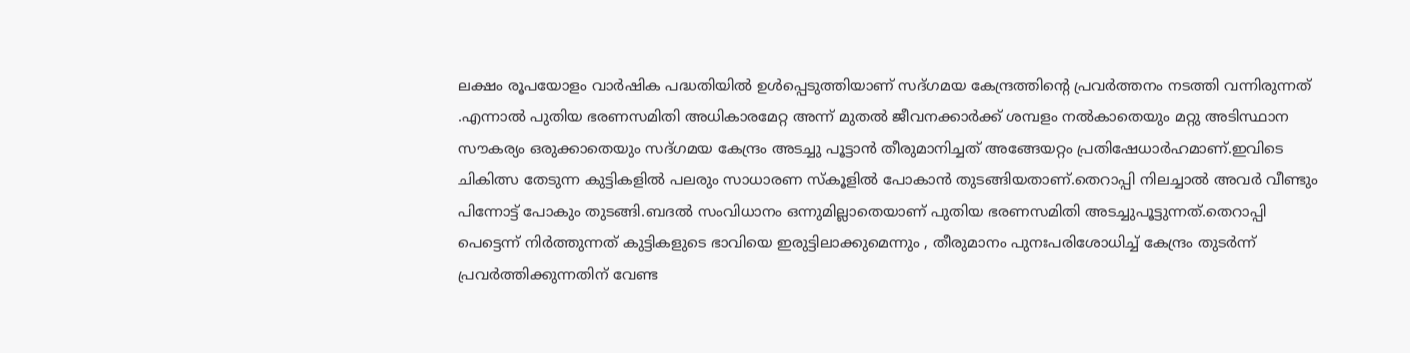ലക്ഷം രൂപയോളം വാർഷിക പദ്ധതിയിൽ ഉൾപ്പെടുത്തിയാണ് സദ്ഗമയ കേന്ദ്രത്തിൻ്റെ പ്രവർത്തനം നടത്തി വന്നിരുന്നത് .എന്നാൽ പുതിയ ഭരണസമിതി അധികാരമേറ്റ അന്ന് മുതൽ ജീവനക്കാർക്ക് ശമ്പളം നൽകാതെയും മറ്റു അടിസ്ഥാന സൗകര്യം ഒരുക്കാതെയും സദ്ഗമയ കേന്ദ്രം അടച്ചു പൂട്ടാൻ തീരുമാനിച്ചത് അങ്ങേയറ്റം പ്രതിഷേധാർഹമാണ്.ഇവിടെ ചികിത്സ തേടുന്ന കുട്ടികളിൽ പലരും സാധാരണ സ്കൂളിൽ പോകാൻ തുടങ്ങിയതാണ്.തെറാപ്പി നിലച്ചാൽ അവർ വീണ്ടും പിന്നോട്ട് പോകും തുടങ്ങി.ബദൽ സംവിധാനം ഒന്നുമില്ലാതെയാണ് പുതിയ ഭരണസമിതി അടച്ചുപൂട്ടുന്നത്.തെറാപ്പി പെട്ടെന്ന് നിർത്തുന്നത് കുട്ടികളുടെ ഭാവിയെ ഇരുട്ടിലാക്കുമെന്നും , തീരുമാനം പുനഃപരിശോധിച്ച് കേന്ദ്രം തുടർന്ന് പ്രവർത്തിക്കുന്നതിന് വേണ്ട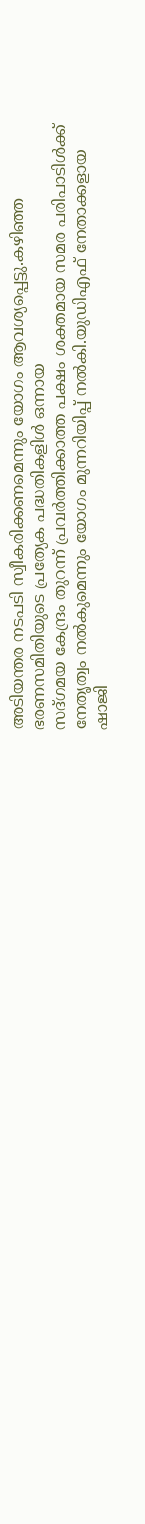അടിയന്തര നടപടി സ്വീകരിക്കണമെന്നും യോഗം ആവശ്യപ്പെട്ടു.കഴിഞ്ഞ ഭരണസമിതിയുടെ പ്രത്യേക പദ്ധതികളിൾ ഒന്നായ
സദ്ഗമയ കേന്ദ്രം തുറന്ന് പ്രവർത്തിക്കാത്ത പക്ഷം ശക്തമായ സമര പരിപാടിൾക്ക് നേതൃത്വം നൽകുമെന്നും യോഗം മുന്നറിയിപ്പ് നൽകി.യുഡിഎഫ് നേതാക്കളായ
ഷാജി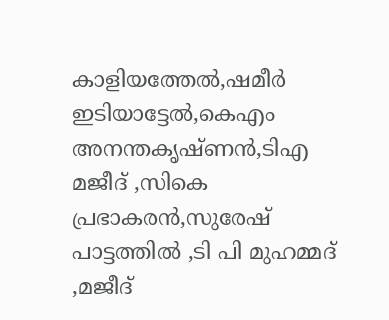കാളിയത്തേൽ,ഷമീർ ഇടിയാട്ടേൽ,കെഎം അനന്തകൃഷ്ണൻ,ടിഎ മജീദ് ,സികെ പ്രഭാകരൻ,സുരേഷ് പാട്ടത്തിൽ ,ടി പി മുഹമ്മദ് ,മജീദ്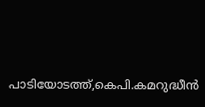പാടിയോടത്ത്,കെപി.കമറുദ്ധീൻ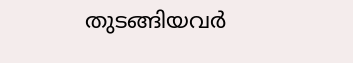തുടങ്ങിയവർ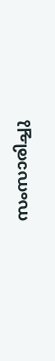സംസാരിച്ചു